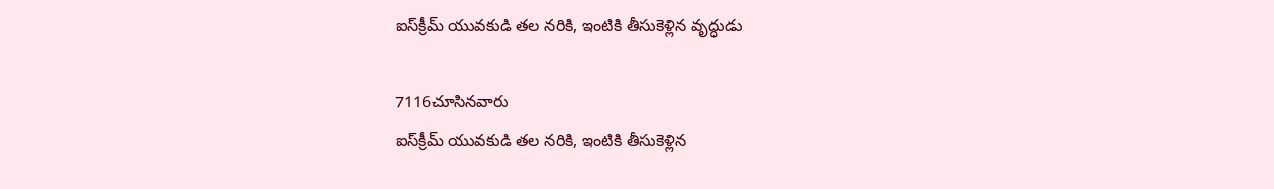ఐస్‌క్రీమ్ యువకుడి తల నరికి, ఇంటికి తీసుకెళ్లిన వృద్ధుడు

7116చూసినవారు
ఐస్‌క్రీమ్ యువకుడి తల నరికి, ఇంటికి తీసుకెళ్లిన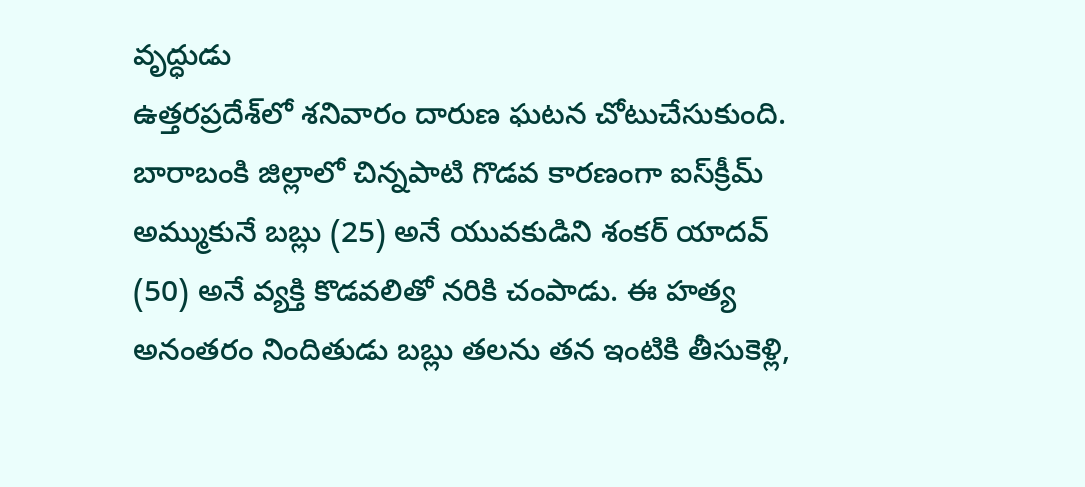వృద్ధుడు
ఉత్తరప్రదేశ్‌లో శనివారం దారుణ ఘటన చోటుచేసుకుంది. బారాబంకి జిల్లాలో చిన్నపాటి గొడవ కారణంగా ఐస్‌క్రీమ్ అమ్ముకునే బబ్లు (25) అనే యువకుడిని శంకర్ యాదవ్ (50) అనే వ్యక్తి కొడవలితో నరికి చంపాడు. ఈ హత్య అనంతరం నిందితుడు బబ్లు తలను తన ఇంటికి తీసుకెళ్లి,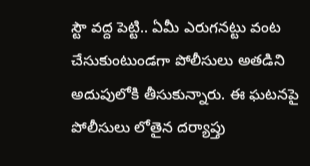స్టౌ వద్ద పెట్టి.. ఏమీ ఎరుగనట్టు వంట చేసుకుంటుండగా పోలీసులు అతడిని అదుపులోకి తీసుకున్నారు. ఈ ఘటనపై పోలీసులు లోతైన దర్యాప్తు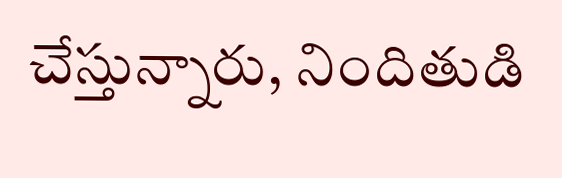చేస్తున్నారు, నిందితుడి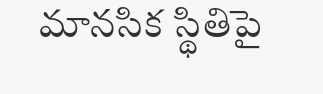మానసిక స్థితిపై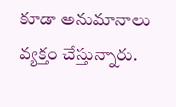కూడా అనుమానాలు వ్యక్తం చేస్తున్నారు.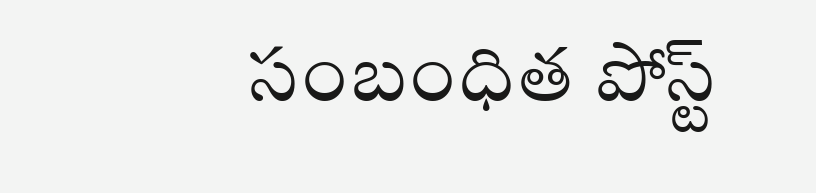సంబంధిత పోస్ట్